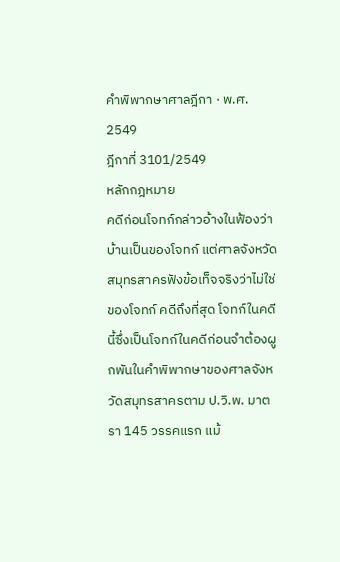คำพิพากษาศาลฎีกา · พ.ศ. 2549
ฎีกาที่ 3101/2549
หลักกฎหมาย
คดีก่อนโจทก์กล่าวอ้างในฟ้องว่าบ้านเป็นของโจทก์ แต่ศาลจังหวัดสมุทรสาครฟังข้อเท็จจริงว่าไม่ใช่ของโจทก์ คดีถึงที่สุด โจทก์ในคดีนี้ซึ่งเป็นโจทก์ในคดีก่อนจำต้องผูกพันในคำพิพากษาของศาลจังหวัดสมุทรสาครตาม ป.วิ.พ. มาตรา 145 วรรคแรก แม้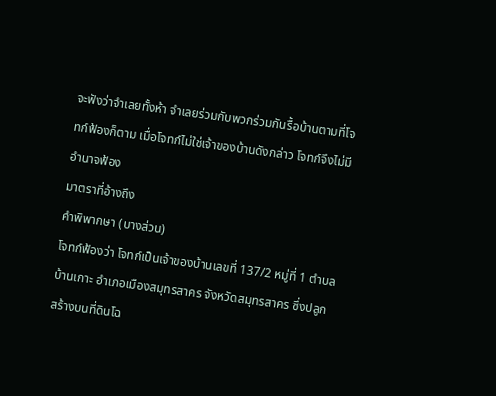จะฟังว่าจำเลยทั้งห้า จำเลยร่วมกับพวกร่วมกันรื้อบ้านตามที่โจทก์ฟ้องก็ตาม เมื่อโจทก์ไม่ใช่เจ้าของบ้านดังกล่าว โจทก์จึงไม่มีอำนาจฟ้อง
มาตราที่อ้างถึง
คำพิพากษา (บางส่วน)
โจทก์ฟ้องว่า โจทก์เป็นเจ้าของบ้านเลขที่ 137/2 หมู่ที่ 1 ตำบลบ้านเกาะ อำเภอเมืองสมุทรสาคร จังหวัดสมุทรสาคร ซึ่งปลูกสร้างบนที่ดินโฉ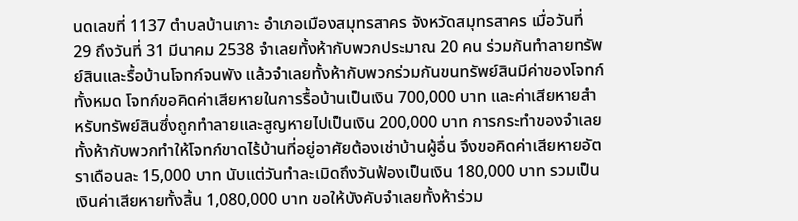นดเลขที่ 1137 ตำบลบ้านเกาะ อำเภอเมืองสมุทรสาคร จังหวัดสมุทรสาคร เมื่อวันที่ 29 ถึงวันที่ 31 มีนาคม 2538 จำเลยทั้งห้ากับพวกประมาณ 20 คน ร่วมกันทำลายทรัพย์สินและรื้อบ้านโจทก์จนพัง แล้วจำเลยทั้งห้ากับพวกร่วมกันขนทรัพย์สินมีค่าของโจทก์ทั้งหมด โจทก์ขอคิดค่าเสียหายในการรื้อบ้านเป็นเงิน 700,000 บาท และค่าเสียหายสำหรับทรัพย์สินซึ่งถูกทำลายและสูญหายไปเป็นเงิน 200,000 บาท การกระทำของจำเลยทั้งห้ากับพวกทำให้โจทก์ขาดไร้บ้านที่อยู่อาศัยต้องเช่าบ้านผู้อื่น จึงขอคิดค่าเสียหายอัตราเดือนละ 15,000 บาท นับแต่วันทำละเมิดถึงวันฟ้องเป็นเงิน 180,000 บาท รวมเป็นเงินค่าเสียหายทั้งสิ้น 1,080,000 บาท ขอให้บังคับจำเลยทั้งห้าร่วม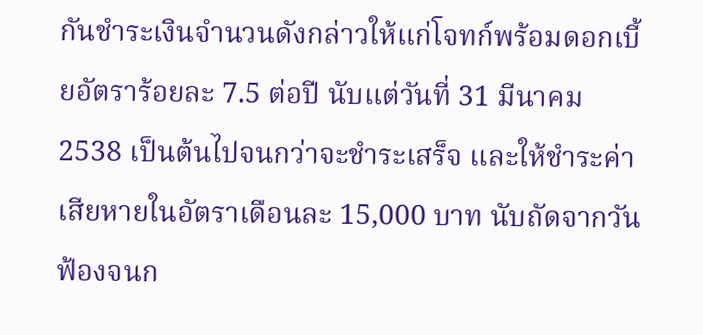กันชำระเงินจำนวนดังกล่าวให้แก่โจทก์พร้อมดอกเบี้ยอัตราร้อยละ 7.5 ต่อปี นับแต่วันที่ 31 มีนาคม 2538 เป็นต้นไปจนกว่าจะชำระเสร็จ และให้ชำระค่าเสียหายในอัตราเดือนละ 15,000 บาท นับถัดจากวันฟ้องจนก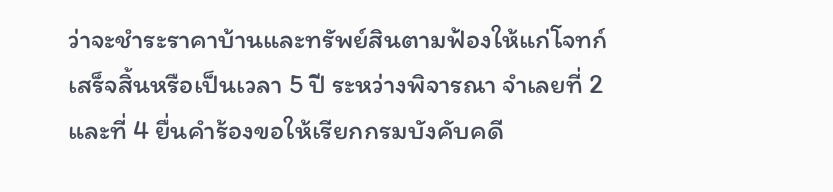ว่าจะชำระราคาบ้านและทรัพย์สินตามฟ้องให้แก่โจทก์เสร็จสิ้นหรือเป็นเวลา 5 ปี ระหว่างพิจารณา จำเลยที่ 2 และที่ 4 ยื่นคำร้องขอให้เรียกกรมบังคับคดี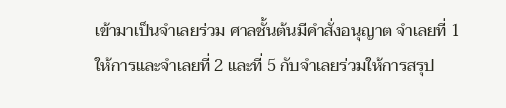เข้ามาเป็นจำเลยร่วม ศาลชั้นต้นมีคำสั่งอนุญาต จำเลยที่ 1 ให้การและจำเลยที่ 2 และที่ 5 กับจำเลยร่วมให้การสรุป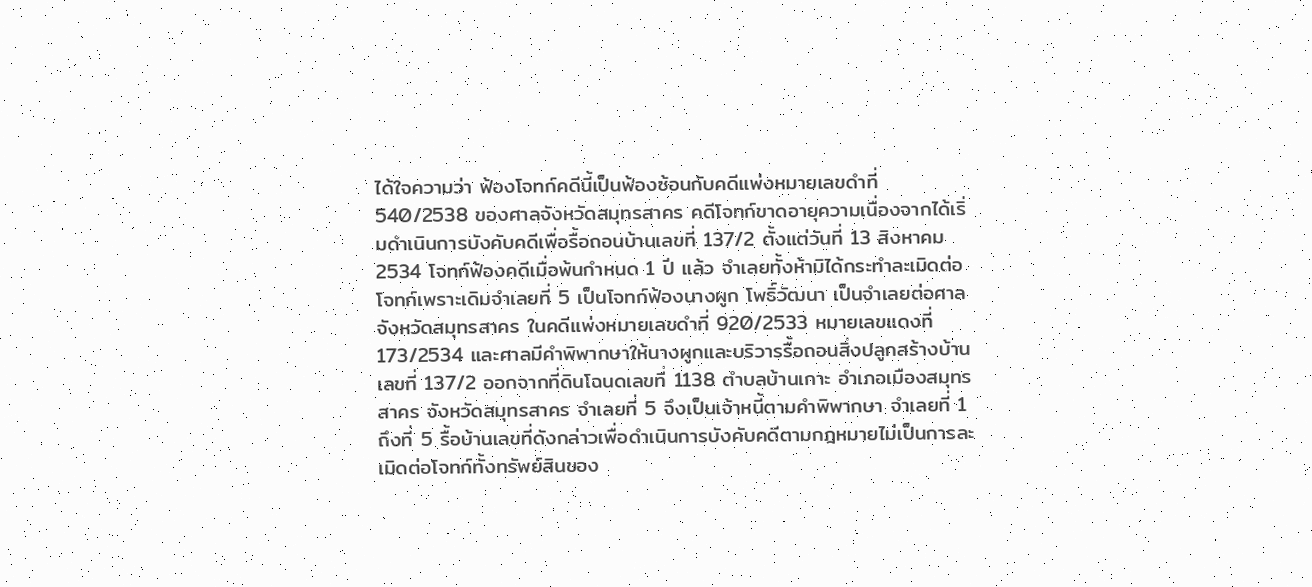ได้ใจความว่า ฟ้องโจทก์คดีนี้เป็นฟ้องซ้อนกับคดีแพ่งหมายเลขดำที่ 540/2538 ของศาลจังหวัดสมุทรสาคร คดีโจทก์ขาดอายุความเนื่องจากได้เริ่มดำเนินการบังคับคดีเพื่อรื้อถอนบ้านเลขที่ 137/2 ตั้งแต่วันที่ 13 สิงหาคม 2534 โจทก์ฟ้องคดีเมื่อพ้นกำหนด 1 ปี แล้ว จำเลยทั้งห้ามิได้กระทำละเมิดต่อโจทก์เพราะเดิมจำเลยที่ 5 เป็นโจทก์ฟ้องนางผูก โพธิ์วัฒนา เป็นจำเลยต่อศาลจังหวัดสมุทรสาคร ในคดีแพ่งหมายเลขดำที่ 920/2533 หมายเลขแดงที่ 173/2534 และศาลมีคำพิพากษาให้นางผูกและบริวารรื้อถอนสิ่งปลูกสร้างบ้านเลขที่ 137/2 ออกจากที่ดินโฉนดเลขที่ 1138 ตำบลบ้านเกาะ อำเภอเมืองสมุทรสาคร จังหวัดสมุทรสาคร จำเลยที่ 5 จึงเป็นเจ้าหนี้ตามคำพิพากษา จำเลยที่ 1 ถึงที่ 5 รื้อบ้านเลขที่ดังกล่าวเพื่อดำเนินการบังคับคดีตามกฎหมายไม่เป็นการละเมิดต่อโจทก์ทั้งทรัพย์สินของ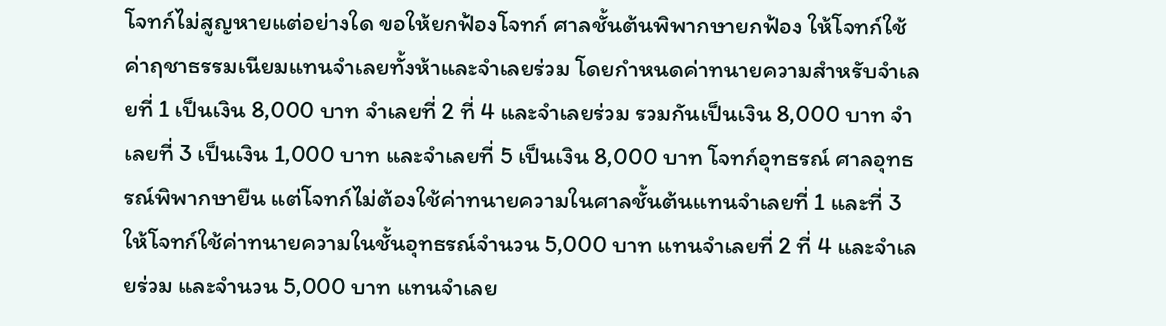โจทก์ไม่สูญหายแต่อย่างใด ขอให้ยกฟ้องโจทก์ ศาลชั้นต้นพิพากษายกฟ้อง ให้โจทก์ใช้ค่าฤชาธรรมเนียมแทนจำเลยทั้งห้าและจำเลยร่วม โดยกำหนดค่าทนายความสำหรับจำเลยที่ 1 เป็นเงิน 8,000 บาท จำเลยที่ 2 ที่ 4 และจำเลยร่วม รวมกันเป็นเงิน 8,000 บาท จำเลยที่ 3 เป็นเงิน 1,000 บาท และจำเลยที่ 5 เป็นเงิน 8,000 บาท โจทก์อุทธรณ์ ศาลอุทธรณ์พิพากษายืน แต่โจทก์ไม่ต้องใช้ค่าทนายความในศาลชั้นต้นแทนจำเลยที่ 1 และที่ 3 ให้โจทก์ใช้ค่าทนายความในชั้นอุทธรณ์จำนวน 5,000 บาท แทนจำเลยที่ 2 ที่ 4 และจำเลยร่วม และจำนวน 5,000 บาท แทนจำเลย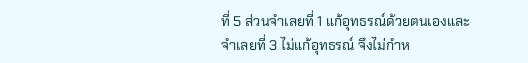ที่ 5 ส่วนจำเลยที่ 1 แก้อุทธรณ์ด้วยตนเองและจำเลยที่ 3 ไม่แก้อุทธรณ์ จึงไม่กำห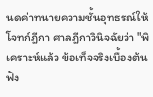นดค่าทนายความชั้นอุทธรณ์ให้ โจทก์ฎีกา ศาลฎีกาวินิจฉัยว่า "พิเคราะห์แล้ว ข้อเท็จจริงเบื้องต้นฟัง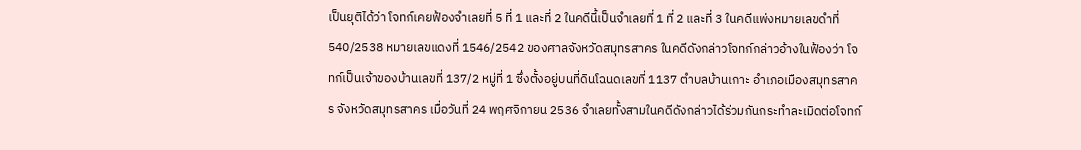เป็นยุติได้ว่า โจทก์เคยฟ้องจำเลยที่ 5 ที่ 1 และที่ 2 ในคดีนี้เป็นจำเลยที่ 1 ที่ 2 และที่ 3 ในคดีแพ่งหมายเลขดำที่ 540/2538 หมายเลขแดงที่ 1546/2542 ของศาลจังหวัดสมุทรสาคร ในคดีดังกล่าวโจทก์กล่าวอ้างในฟ้องว่า โจทก์เป็นเจ้าของบ้านเลขที่ 137/2 หมู่ที่ 1 ซึ่งตั้งอยู่บนที่ดินโฉนดเลขที่ 1137 ตำบลบ้านเกาะ อำเภอเมืองสมุทรสาคร จังหวัดสมุทรสาคร เมื่อวันที่ 24 พฤศจิกายน 2536 จำเลยทั้งสามในคดีดังกล่าวได้ร่วมกันกระทำละเมิดต่อโจทก์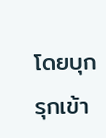โดยบุกรุกเข้า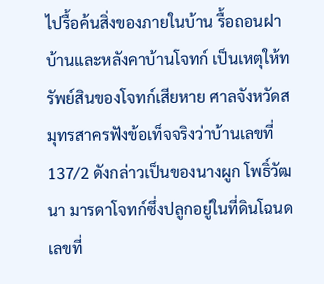ไปรื้อค้นสิ่งของภายในบ้าน รื้อถอนฝาบ้านและหลังคาบ้านโจทก์ เป็นเหตุให้ทรัพย์สินของโจทก์เสียหาย ศาลจังหวัดสมุทรสาครฟังข้อเท็จจริงว่าบ้านเลขที่ 137/2 ดังกล่าวเป็นของนางผูก โพธิ์วัฒนา มารดาโจทก์ซึ่งปลูกอยู่ในที่ดินโฉนดเลขที่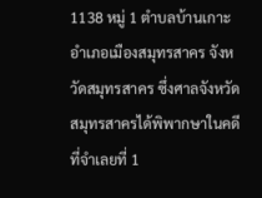1138 หมู่ 1 ตำบลบ้านเกาะ อำเภอเมืองสมุทรสาคร จังหวัดสมุทรสาคร ซึ่งศาลจังหวัดสมุทรสาครได้พิพากษาในคดีที่จำเลยที่ 1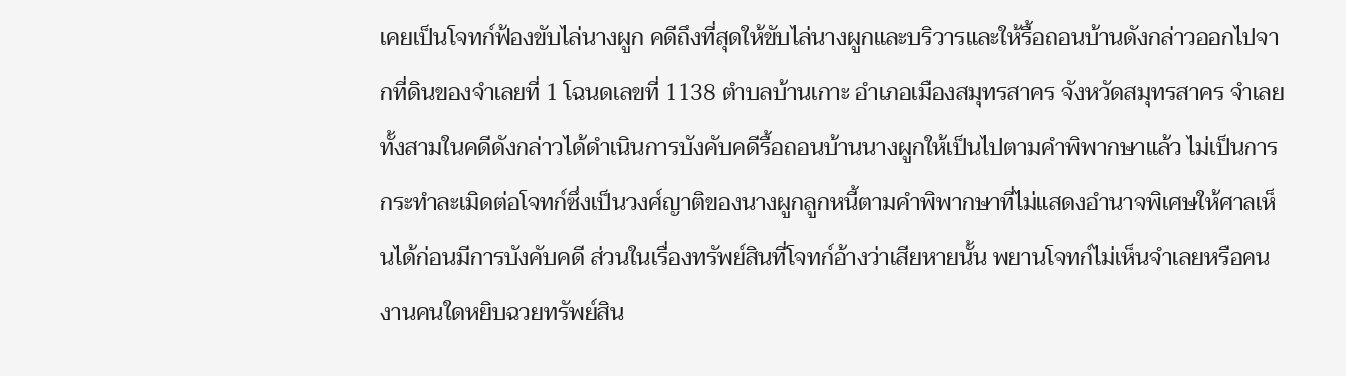เคยเป็นโจทก์ฟ้องขับไล่นางผูก คดีถึงที่สุดให้ขับไล่นางผูกและบริวารและให้รื้อถอนบ้านดังกล่าวออกไปจากที่ดินของจำเลยที่ 1 โฉนดเลขที่ 1138 ตำบลบ้านเกาะ อำเภอเมืองสมุทรสาคร จังหวัดสมุทรสาคร จำเลยทั้งสามในคดีดังกล่าวได้ดำเนินการบังคับคดีรื้อถอนบ้านนางผูกให้เป็นไปตามคำพิพากษาแล้ว ไม่เป็นการกระทำละเมิดต่อโจทก์ซึ่งเป็นวงศ์ญาติของนางผูกลูกหนี้ตามคำพิพากษาที่ไม่แสดงอำนาจพิเศษให้ศาลเห็นได้ก่อนมีการบังคับคดี ส่วนในเรื่องทรัพย์สินที่โจทก์อ้างว่าเสียหายนั้น พยานโจทก์ไม่เห็นจำเลยหรือคนงานคนใดหยิบฉวยทรัพย์สิน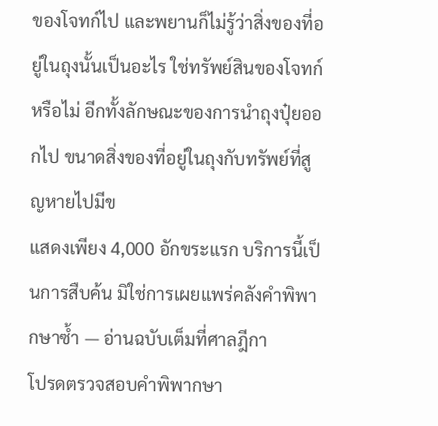ของโจทก์ไป และพยานก็ไม่รู้ว่าสิ่งของที่อยู่ในถุงนั้นเป็นอะไร ใช่ทรัพย์สินของโจทก์หรือไม่ อีกทั้งลักษณะของการนำถุงปุ๋ยออกไป ขนาดสิ่งของที่อยู่ในถุงกับทรัพย์ที่สูญหายไปมีข
แสดงเพียง 4,000 อักขระแรก บริการนี้เป็นการสืบค้น มิใช่การเผยแพร่คลังคำพิพากษาซ้ำ — อ่านฉบับเต็มที่ศาลฎีกา
โปรดตรวจสอบคำพิพากษา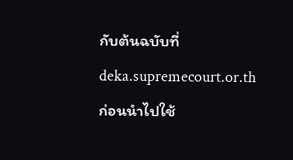กับต้นฉบับที่ deka.supremecourt.or.th ก่อนนำไปใช้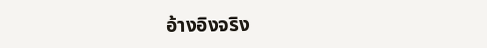อ้างอิงจริง